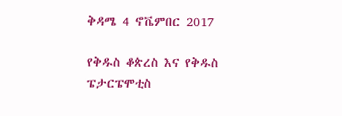ቅዳሜ 4 ኖቬምበር 2017

የቅዱስ ቆጵረስ እና የቅዱስ ፔታርፔሞቲስ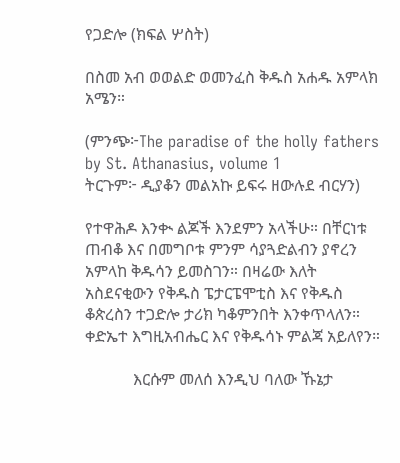የጋድሎ (ክፍል ሦስት)

በስመ አብ ወወልድ ወመንፈስ ቅዱስ አሐዱ አምላክ አሜን።

(ምንጭ፦The paradise of the holly fathers by St. Athanasius, volume 1
ትርጉም፦ ዲያቆን መልአኩ ይፍሩ ዘውሉደ ብርሃን)

የተዋሕዶ እንቊ ልጆች እንደምን አላችሁ። በቸርነቱ ጠብቆ እና በመግቦቱ ምንም ሳያጓድልብን ያኖረን አምላከ ቅዱሳን ይመስገን። በዛሬው እለት አስደናቂውን የቅዱስ ፔታርፔሞቲስ እና የቅዱስ ቆጵረስን ተጋድሎ ታሪክ ካቆምንበት እንቀጥላለን። ቀድኤተ እግዚአብሔር እና የቅዱሳኑ ምልጃ አይለየን።

            እርሱም መለሰ እንዲህ ባለው ኹኔታ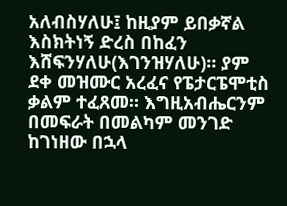አለብስሃለሁ፤ ከዚያም ይበቃኛል እስክትነኝ ድረስ በከፈን እሸፍንሃለሁ(እገንዝሃለሁ)። ያም ደቀ መዝሙር አረፈና የፔታርፔሞቲስ ቃልም ተፈጸመ። እግዚአብሔርንም በመፍራት በመልካም መንገድ ከገነዘው በኋላ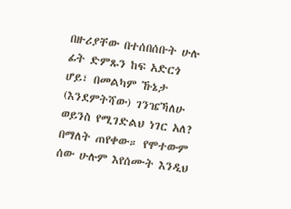በዙሪያቸው በተሰበሰቡት ሁሉ ፊት ድምጹን ከፍ አድርጎ ሆይ፣ በመልካም ኹኔታ (እንደምትሻው) ገንዤኻለሁ ወይንስ የሚገድልህ ነገር አለ? በማለት ጠየቀው። የሞተውም ሰው ሁሉም እየሰሙት እንዲህ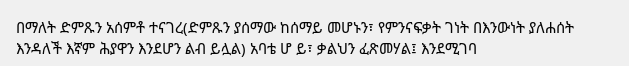በማለት ድምጹን አሰምቶ ተናገረ(ድምጹን ያሰማው ከሰማይ መሆኑን፣ የምንናፍቃት ገነት በእንውነት ያለሐሰት እንዳለች እኛም ሕያዋን እንደሆን ልብ ይሏል) አባቴ ሆ ይ፣ ቃልህን ፈጽመሃል፤ እንደሚገባ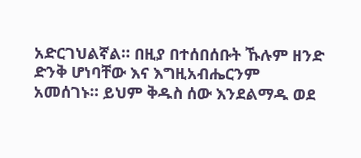አድርገህልኛል። በዚያ በተሰበሰቡት ኹሉም ዘንድ ድንቅ ሆነባቸው እና እግዚአብሔርንም አመሰገኑ። ይህም ቅዱስ ሰው እንደልማዱ ወደ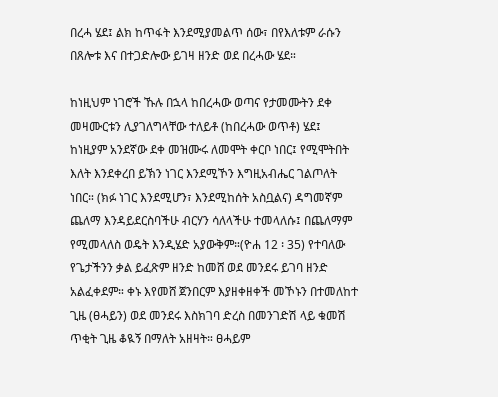በረሓ ሄደ፤ ልክ ከጥፋት እንደሚያመልጥ ሰው፣ በየእለቱም ራሱን በጸሎቱ እና በተጋድሎው ይገዛ ዘንድ ወደ በረሓው ሄደ።

ከነዚህም ነገሮች ኹሉ በኋላ ከበረሓው ወጣና የታመሙትን ደቀ መዛሙርቱን ሊያገለግላቸው ተለይቶ (ከበረሓው ወጥቶ) ሄደ፤ ከነዚያም አንደኛው ደቀ መዝሙሩ ለመሞት ቀርቦ ነበር፤ የሚሞትበት እለት እንደቀረበ ይኽን ነገር እንደሚኾን እግዚአብሔር ገልጦለት ነበር። (ክፉ ነገር እንደሚሆን፣ እንደሚከሰት አስቧልና) ዳግመኛም ጨለማ እንዳይደርስባችሁ ብርሃን ሳለላችሁ ተመላለሱ፤ በጨለማም የሚመላለስ ወዴት እንዲሄድ አያውቅም።(ዮሐ 12 ፡ 35) የተባለው የጌታችንን ቃል ይፈጽም ዘንድ ከመሸ ወደ መንደሩ ይገባ ዘንድ አልፈቀደም። ቀኑ እየመሸ ጀንበርም እያዘቀዘቀች መኾኑን በተመለከተ ጊዜ (ፀሓይን) ወደ መንደሩ እስክገባ ድረስ በመንገድሽ ላይ ቁመሽ ጥቂት ጊዜ ቆዪኝ በማለት አዘዛት። ፀሓይም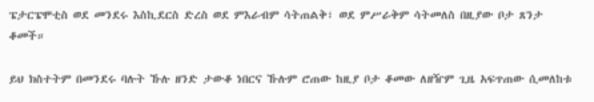ፔታርፔሞቲስ ወደ መንደሩ እስኪደርስ ድረስ ወደ ምእራብም ሳትጠልቅ፣ ወደ ምሥራቅም ሳትመለስ በዚያው ቦታ ጸንታ ቆመች።

ይህ ክስተትም በመንደሩ ባሉት ኹሉ ዘንድ ታውቆ ነበርና ኹሉም ሮጠው ከዚያ ቦታ ቆመው ለዘዥም ጊዜ አፍጥጠው ሲመለከቱ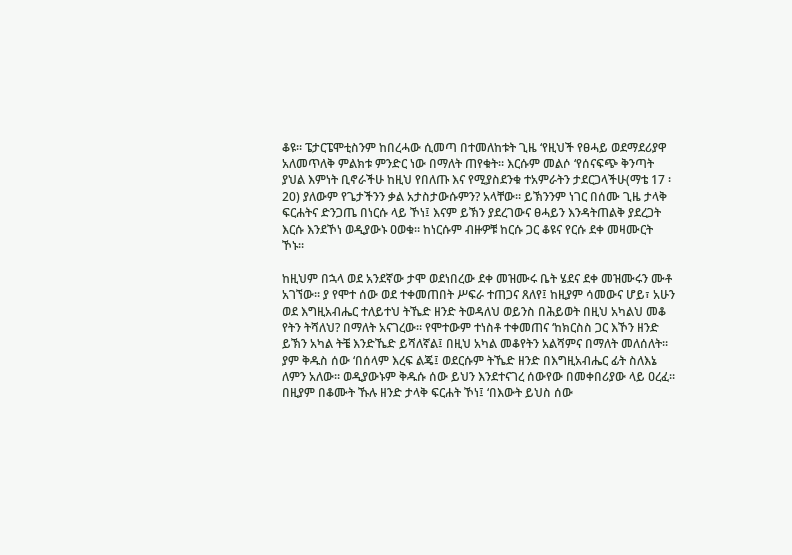ቆዩ። ፔታርፔሞቲስንም ከበረሓው ሲመጣ በተመለከቱት ጊዜ ‘የዚህች የፀሓይ ወደማደሪያዋ አለመጥለቅ ምልክቱ ምንድር ነው በማለት ጠየቁት። እርሱም መልሶ ‘የሰናፍጭ ቅንጣት ያህል እምነት ቢኖራችሁ ከዚህ የበለጡ እና የሚያስደንቁ ተአምራትን ታደርጋላችሁ(ማቴ 17 ፡ 20) ያለውም የጌታችንን ቃል አታስታውሱምን? አላቸው። ይኽንንም ነገር በሰሙ ጊዜ ታላቅ ፍርሐትና ድንጋጤ በነርሱ ላይ ኾነ፤ እናም ይኽን ያደረገውና ፀሓይን እንዳትጠልቅ ያደረጋት እርሱ እንደኾነ ወዲያውኑ ዐወቁ። ከነርሱም ብዙዎቹ ከርሱ ጋር ቆዩና የርሱ ደቀ መዛሙርት ኾኑ።

ከዚህም በኋላ ወደ አንደኛው ታሞ ወደነበረው ደቀ መዝሙሩ ቤት ሄደና ደቀ መዝሙሩን ሙቶ አገኘው። ያ የሞተ ሰው ወደ ተቀመጠበት ሥፍራ ተጠጋና ጸለየ፤ ከዚያም ሳመውና ሆይ፣ አሁን ወደ እግዚአብሔር ተለይተህ ትኼድ ዘንድ ትወዳለህ ወይንስ በሕይወት በዚህ አካልህ መቆ የትን ትሻለህ? በማለት አናገረው። የሞተውም ተነስቶ ተቀመጠና ‘ከክርስስ ጋር እኾን ዘንድ ይኽን አካል ትቼ እንድኼድ ይሻለኛል፤ በዚህ አካል መቆየትን አልሻምና በማለት መለሰለት። ያም ቅዱስ ሰው ‘በሰላም እረፍ ልጄ፤ ወደርሱም ትኼድ ዘንድ በእግዚአብሔር ፊት ስለእኔ ለምን አለው። ወዲያውኑም ቅዱሱ ሰው ይህን እንደተናገረ ሰውየው በመቀበሪያው ላይ ዐረፈ። በዚያም በቆሙት ኹሉ ዘንድ ታላቅ ፍርሐት ኾነ፤ ‘በእውት ይህስ ሰው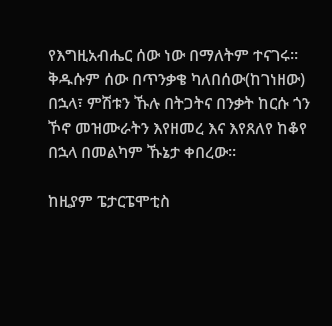የእግዚአብሔር ሰው ነው በማለትም ተናገሩ። ቅዱሱም ሰው በጥንቃቄ ካለበሰው(ከገነዘው) በኋላ፣ ምሽቱን ኹሉ በትጋትና በንቃት ከርሱ ጎን ኾኖ መዝሙራትን እየዘመረ እና እየጸለየ ከቆየ በኋላ በመልካም ኹኔታ ቀበረው።

ከዚያም ፔታርፔሞቲስ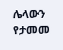ሌላውን የታመመ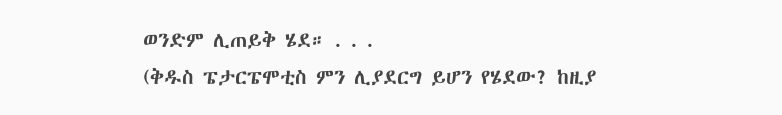ወንድም ሊጠይቅ ሄደ። . . .
(ቅዱስ ፔታርፔሞቲስ ምን ሊያደርግ ይሆን የሄደው? ከዚያ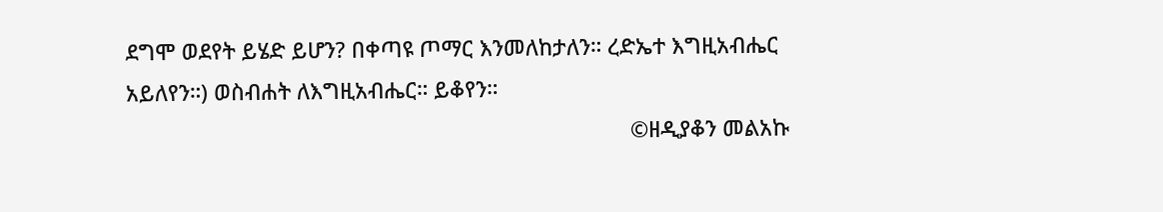ደግሞ ወደየት ይሄድ ይሆን? በቀጣዩ ጦማር እንመለከታለን። ረድኤተ እግዚአብሔር አይለየን።) ወስብሐት ለእግዚአብሔር። ይቆየን።
                                                                                    ©ዘዲያቆን መልአኩ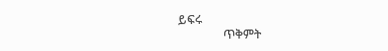ይፍሩ
               ጥቅምት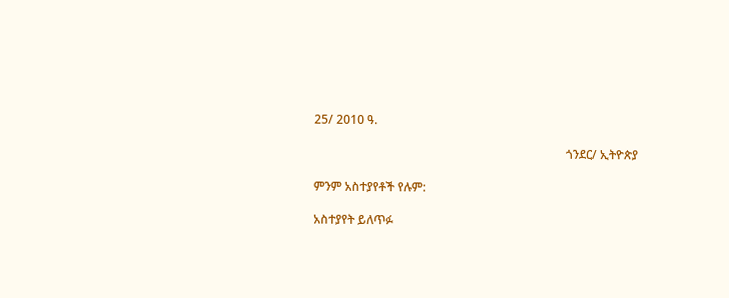25/ 2010 ዓ.

                                                                                    ጎንደር/ ኢትዮጵያ

ምንም አስተያየቶች የሉም:

አስተያየት ይለጥፉ